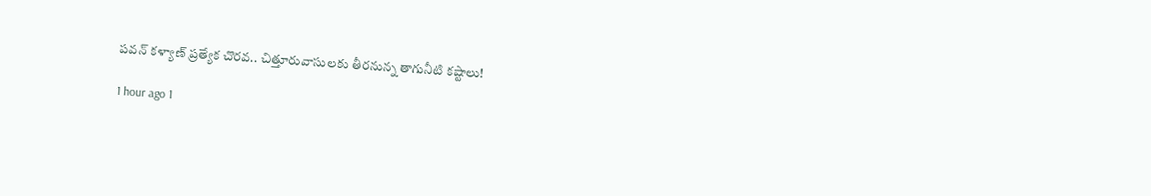పవన్ కళ్యాణ్ ప్రత్యేక చొరవ.. చిత్తూరువాసులకు తీరనున్న తాగునీటి కష్టాలు!

1 hour ago 1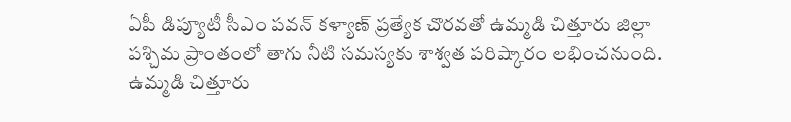ఏపీ డిప్యూటీ సీఎం పవన్ కళ్యాణ్ ప్రత్యేక చొరవతో ఉమ్మడి చిత్తూరు జిల్లా పశ్చిమ ప్రాంతంలో తాగు నీటి సమస్యకు శాశ్వత పరిష్కారం లభించనుంది. ఉమ్మడి చిత్తూరు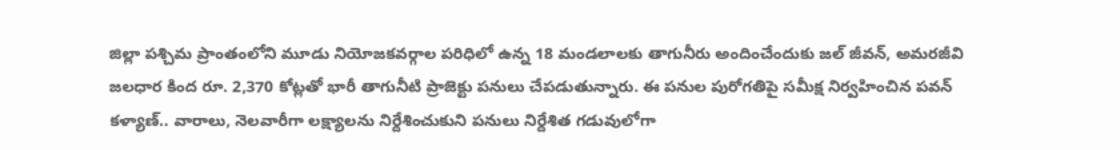జిల్లా పశ్చిమ ప్రాంతంలోని మూడు నియోజకవర్గాల పరిధిలో ఉన్న 18 మండలాలకు తాగునీరు అందించేందుకు జల్ జీవన్, అమరజీవి జలధార కింద రూ. 2,370 కోట్లతో భారీ తాగునీటి ప్రాజెక్టు పనులు చేపడుతున్నారు. ఈ పనుల పురోగతిపై సమీక్ష నిర్వహించిన పవన్ కళ్యాణ్.. వారాలు, నెలవారీగా లక్ష్యాలను నిర్దేశించుకుని పనులు నిర్దేశిత గడువులోగా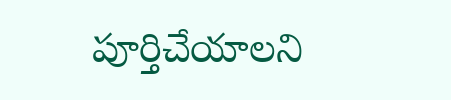పూర్తిచేయాలని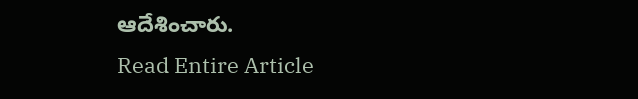ఆదేశించారు.
Read Entire Article